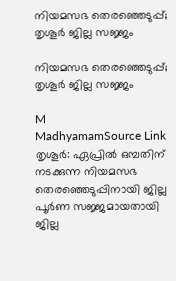നിയമസഭ തെരഞ്ഞെടുപ്പ്; തൃശൂർ ജില്ല സജ്ജം

നിയമസഭ തെരഞ്ഞെടുപ്പ്; തൃശൂർ ജില്ല സജ്ജം

M
MadhyamamSource Link
തൃശൂർ: ഏപ്രിൽ ഒമ്പതിന് നടക്കുന്ന നിയമസഭ തെരഞ്ഞെടുപ്പിനായി ജില്ല പൂർണ സജ്ജമായതായി ജില്ല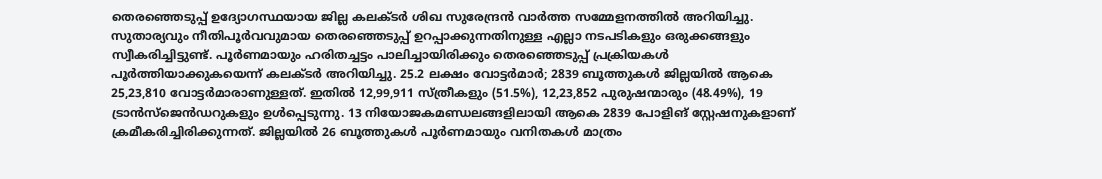തെരഞ്ഞെടുപ്പ് ഉദ്യോഗസ്ഥയായ ജില്ല കലക്ടർ ശിഖ സുരേന്ദ്രൻ വാർത്ത സമ്മേളനത്തിൽ അറിയിച്ചു. സുതാര്യവും നീതിപൂർവവുമായ തെരഞ്ഞെടുപ്പ് ഉറപ്പാക്കുന്നതിനുള്ള എല്ലാ നടപടികളും ഒരുക്കങ്ങളും സ്വീകരിച്ചിട്ടുണ്ട്. പൂർണമായും ഹരിതച്ചട്ടം പാലിച്ചായിരിക്കും തെരഞ്ഞെടുപ്പ് പ്രക്രിയകൾ പൂർത്തിയാക്കുകയെന്ന് കലക്ടർ അറിയിച്ചു. 25.2 ലക്ഷം വോട്ടർമാർ; 2839 ബൂത്തുകൾ ജില്ലയിൽ ആകെ 25,23,810 വോട്ടർമാരാണുള്ളത്. ഇതിൽ 12,99,911 സ്ത്രീകളും (51.5%), 12,23,852 പുരുഷന്മാരും (48.49%), 19 ട്രാൻസ്ജെൻഡറുകളും ഉൾപ്പെടുന്നു. 13 നിയോജകമണ്ഡലങ്ങളിലായി ആകെ 2839 പോളിങ് സ്റ്റേഷനുകളാണ് ക്രമീകരിച്ചിരിക്കുന്നത്. ജില്ലയിൽ 26 ബൂത്തുകൾ പൂർണമായും വനിതകൾ മാത്രം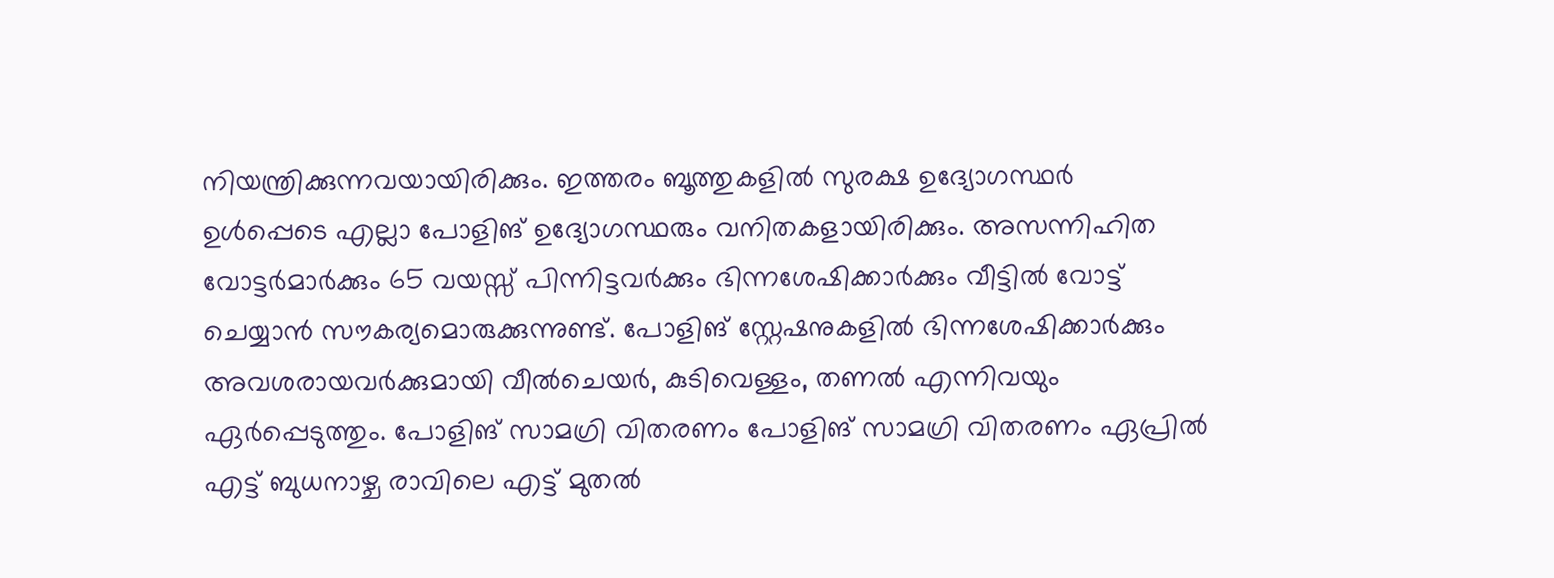നിയന്ത്രിക്കുന്നവയായിരിക്കും. ഇത്തരം ബൂത്തുകളിൽ സുരക്ഷ ഉദ്യോഗസ്ഥർ ഉൾപ്പെടെ എല്ലാ പോളിങ് ഉദ്യോഗസ്ഥരും വനിതകളായിരിക്കും. അസന്നിഹിത വോട്ടർമാർക്കും 65 വയസ്സ് പിന്നിട്ടവർക്കും ഭിന്നശേഷിക്കാർക്കും വീട്ടിൽ വോട്ട് ചെയ്യാൻ സൗകര്യമൊരുക്കുന്നുണ്ട്. പോളിങ് സ്റ്റേഷനുകളിൽ ഭിന്നശേഷിക്കാർക്കും അവശരായവർക്കുമായി വീൽചെയർ, കുടിവെള്ളം, തണൽ എന്നിവയും ഏർപ്പെടുത്തും. പോളിങ് സാമഗ്രി വിതരണം പോളിങ് സാമഗ്രി വിതരണം ഏപ്രിൽ എട്ട് ബുധനാഴ്ച രാവിലെ എട്ട് മുതൽ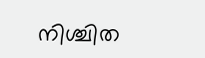നിശ്ചിത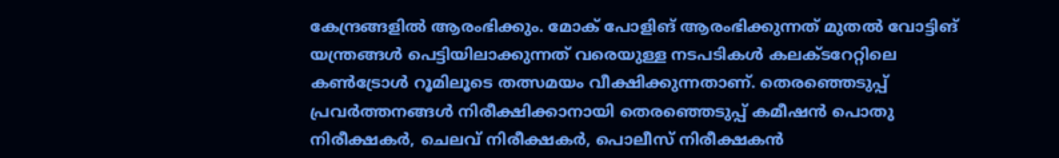കേന്ദ്രങ്ങളിൽ ആരംഭിക്കും. മോക് പോളിങ് ആരംഭിക്കുന്നത് മുതൽ വോട്ടിങ് യന്ത്രങ്ങൾ പെട്ടിയിലാക്കുന്നത് വരെയുള്ള നടപടികൾ കലക്ടറേറ്റിലെ കൺട്രോൾ റൂമിലൂടെ തത്സമയം വീക്ഷിക്കുന്നതാണ്. തെരഞ്ഞെടുപ്പ് പ്രവർത്തനങ്ങൾ നിരീക്ഷിക്കാനായി തെരഞ്ഞെടുപ്പ് കമീഷൻ പൊതു നിരീക്ഷകർ, ചെലവ് നിരീക്ഷകർ, പൊലീസ് നിരീക്ഷകൻ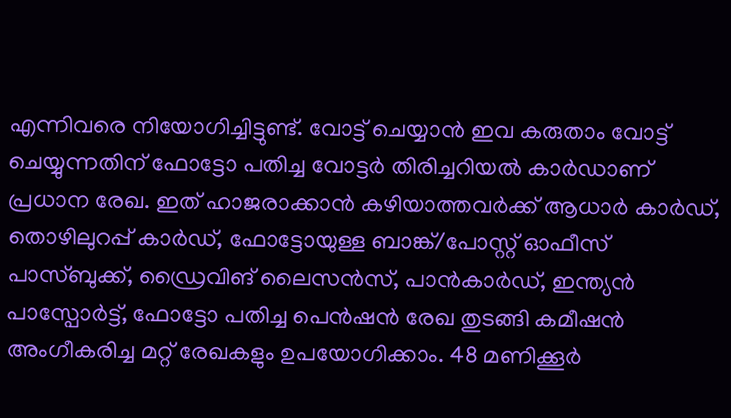എന്നിവരെ നിയോഗിച്ചിട്ടുണ്ട്. വോട്ട് ചെയ്യാൻ ഇവ കരുതാം വോട്ട് ചെയ്യുന്നതിന് ഫോട്ടോ പതിച്ച വോട്ടർ തിരിച്ചറിയൽ കാർഡാണ് പ്രധാന രേഖ. ഇത് ഹാജരാക്കാൻ കഴിയാത്തവർക്ക് ആധാർ കാർഡ്, തൊഴിലുറപ്പ് കാർഡ്, ഫോട്ടോയുള്ള ബാങ്ക്/പോസ്റ്റ് ഓഫീസ് പാസ്ബുക്ക്, ഡ്രൈവിങ് ലൈസൻസ്, പാൻകാർഡ്, ഇന്ത്യൻ പാസ്പോർട്ട്, ഫോട്ടോ പതിച്ച പെൻഷൻ രേഖ തുടങ്ങി കമീഷൻ അംഗീകരിച്ച മറ്റ് രേഖകളും ഉപയോഗിക്കാം. 48 മണിക്കൂർ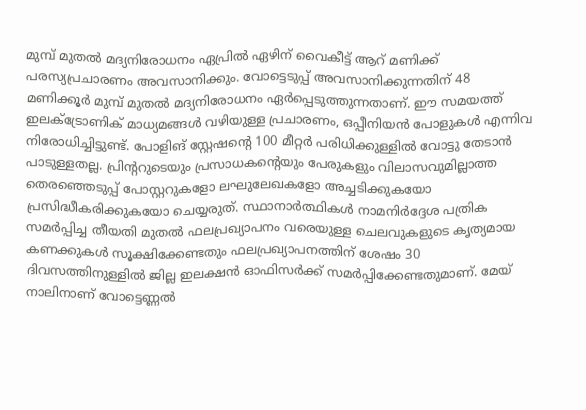മുമ്പ് മുതൽ മദ്യനിരോധനം ഏപ്രിൽ ഏഴിന് വൈകീട്ട് ആറ് മണിക്ക് പരസ്യപ്രചാരണം അവസാനിക്കും. വോട്ടെടുപ്പ് അവസാനിക്കുന്നതിന് 48 മണിക്കൂർ മുമ്പ് മുതൽ മദ്യനിരോധനം ഏർപ്പെടുത്തുന്നതാണ്. ഈ സമയത്ത് ഇലക്ട്രോണിക് മാധ്യമങ്ങൾ വഴിയുള്ള പ്രചാരണം, ഒപ്പീനിയൻ പോളുകൾ എന്നിവ നിരോധിച്ചിട്ടുണ്ട്. പോളിങ് സ്റ്റേഷന്റെ 100 മീറ്റർ പരിധിക്കുള്ളിൽ വോട്ടു തേടാൻ പാടുള്ളതല്ല. പ്രിന്ററുടെയും പ്രസാധകന്റെയും പേരുകളും വിലാസവുമില്ലാത്ത തെരഞ്ഞെടുപ്പ് പോസ്റ്ററുകളോ ലഘുലേഖകളോ അച്ചടിക്കുകയോ പ്രസിദ്ധീകരിക്കുകയോ ചെയ്യരുത്. സ്ഥാനാർത്ഥികൾ നാമനിർദ്ദേശ പത്രിക സമർപ്പിച്ച തീയതി മുതൽ ഫലപ്രഖ്യാപനം വരെയുള്ള ചെലവുകളുടെ കൃത്യമായ കണക്കുകൾ സൂക്ഷിക്കേണ്ടതും ഫലപ്രഖ്യാപനത്തിന് ശേഷം 30 ദിവസത്തിനുള്ളിൽ ജില്ല ഇലക്ഷൻ ഓഫിസർക്ക് സമർപ്പിക്കേണ്ടതുമാണ്. മേയ് നാലിനാണ് വോട്ടെണ്ണൽ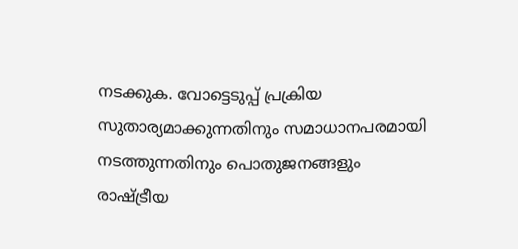നടക്കുക. വോട്ടെടുപ്പ് പ്രക്രിയ സുതാര്യമാക്കുന്നതിനും സമാധാനപരമായി നടത്തുന്നതിനും പൊതുജനങ്ങളും രാഷ്ട്രീയ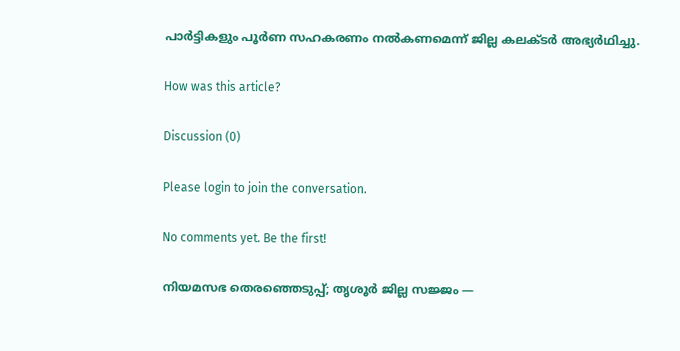പാർട്ടികളും പൂർണ സഹകരണം നൽകണമെന്ന് ജില്ല കലക്ടർ അഭ്യർഥിച്ചു.

How was this article?

Discussion (0)

Please login to join the conversation.

No comments yet. Be the first!

നിയമസഭ തെരഞ്ഞെടുപ്പ്; തൃശൂർ ജില്ല സജ്ജം —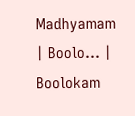Madhyamam | Boolo… | Boolokam